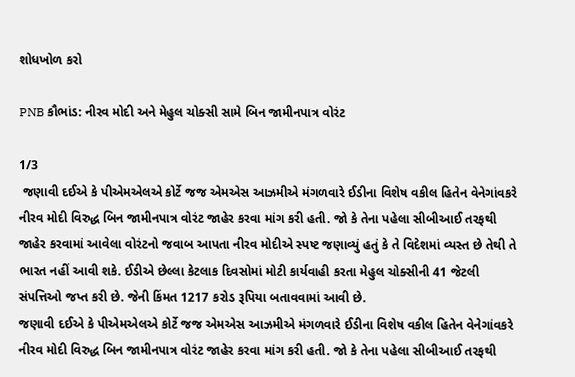શોધખોળ કરો

PNB કૌભાંડ: નીરવ મોદી અને મેહુલ ચોક્સી સામે બિન જામીનપાત્ર વોરંટ

1/3
 જણાવી દઈએ કે પીએમએલએ કોર્ટે જજ એમએસ આઝમીએ મંગળવારે ઈડીના વિશેષ વકીલ હિતેન વેનેગાંવકરે નીરવ મોદી વિરુદ્ધ બિન જામીનપાત્ર વોરંટ જાહેર કરવા માંગ કરી હતી. જો કે તેના પહેલા સીબીઆઈ તરફથી જાહેર કરવામાં આવેલા વોરંટનો જવાબ આપતા નીરવ મોદીએ સ્પષ્ટ જણાવ્યું હતું કે તે વિદેશમાં વ્યસ્ત છે તેથી તે ભારત નહીં આવી શકે. ઈડીએ છેલ્લા કેટલાક દિવસોમાં મોટી કાર્યવાહી કરતા મેહુલ ચોક્સીની 41 જેટલી સંપત્તિઓ જપ્ત કરી છે. જેની કિંમત 1217 કરોડ રૂપિયા બતાવવામાં આવી છે.
જણાવી દઈએ કે પીએમએલએ કોર્ટે જજ એમએસ આઝમીએ મંગળવારે ઈડીના વિશેષ વકીલ હિતેન વેનેગાંવકરે નીરવ મોદી વિરુદ્ધ બિન જામીનપાત્ર વોરંટ જાહેર કરવા માંગ કરી હતી. જો કે તેના પહેલા સીબીઆઈ તરફથી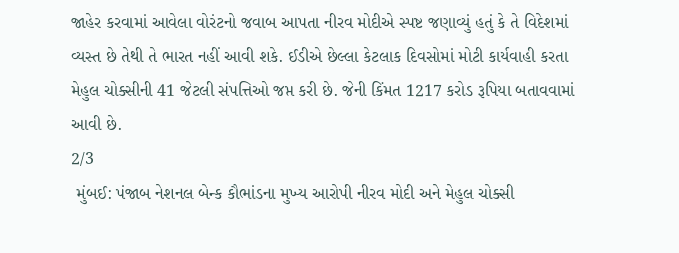જાહેર કરવામાં આવેલા વોરંટનો જવાબ આપતા નીરવ મોદીએ સ્પષ્ટ જણાવ્યું હતું કે તે વિદેશમાં વ્યસ્ત છે તેથી તે ભારત નહીં આવી શકે. ઈડીએ છેલ્લા કેટલાક દિવસોમાં મોટી કાર્યવાહી કરતા મેહુલ ચોક્સીની 41 જેટલી સંપત્તિઓ જપ્ત કરી છે. જેની કિંમત 1217 કરોડ રૂપિયા બતાવવામાં આવી છે.
2/3
 મુંબઈ: પંજાબ નેશનલ બેન્ક કૌભાંડના મુખ્ય આરોપી નીરવ મોદી અને મેહુલ ચોક્સી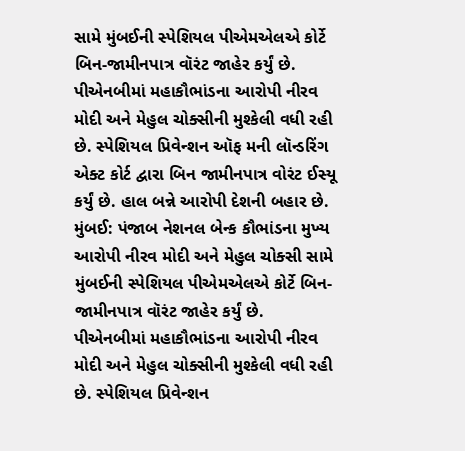સામે મુંબઈની સ્પેશિયલ પીએમએલએ કોર્ટે બિન-જામીનપાત્ર વૉરંટ જાહેર કર્યું છે. પીએનબીમાં મહાકૌભાંડના આરોપી નીરવ મોદી અને મેહુલ ચોક્સીની મુશ્કેલી વધી રહી છે. સ્પેશિયલ પ્રિવેન્શન ઑફ મની લૉન્ડરિંગ એક્ટ કોર્ટ દ્વારા બિન જામીનપાત્ર વોરંટ ઈસ્યૂ કર્યું છે. હાલ બન્ને આરોપી દેશની બહાર છે.
મુંબઈ: પંજાબ નેશનલ બેન્ક કૌભાંડના મુખ્ય આરોપી નીરવ મોદી અને મેહુલ ચોક્સી સામે મુંબઈની સ્પેશિયલ પીએમએલએ કોર્ટે બિન-જામીનપાત્ર વૉરંટ જાહેર કર્યું છે. પીએનબીમાં મહાકૌભાંડના આરોપી નીરવ મોદી અને મેહુલ ચોક્સીની મુશ્કેલી વધી રહી છે. સ્પેશિયલ પ્રિવેન્શન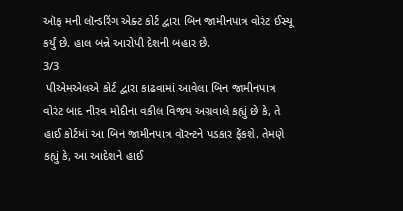ઑફ મની લૉન્ડરિંગ એક્ટ કોર્ટ દ્વારા બિન જામીનપાત્ર વોરંટ ઈસ્યૂ કર્યું છે. હાલ બન્ને આરોપી દેશની બહાર છે.
3/3
 પીએમએલએ કોર્ટ દ્વારા કાઢવામાં આવેલા બિન જામીનપાત્ર વોરંટ બાદ નીરવ મોદીના વકીલ વિજય અગ્રવાલે કહ્યું છે કે, તે હાઈ કોર્ટમાં આ બિન જામીનપાત્ર વૉરન્ટને પડકાર ફેંકશે. તેમણે કહ્યું કે, આ આદેશને હાઈ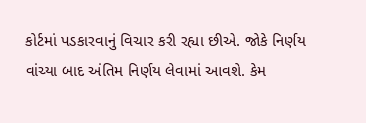કોર્ટમાં પડકારવાનું વિચાર કરી રહ્યા છીએ. જોકે નિર્ણય વાંચ્યા બાદ અંતિમ નિર્ણય લેવામાં આવશે. કેમ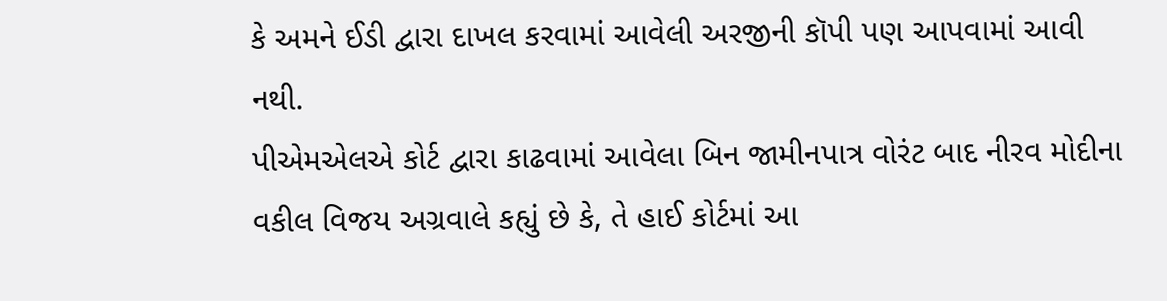કે અમને ઈડી દ્વારા દાખલ કરવામાં આવેલી અરજીની કૉપી પણ આપવામાં આવી નથી.
પીએમએલએ કોર્ટ દ્વારા કાઢવામાં આવેલા બિન જામીનપાત્ર વોરંટ બાદ નીરવ મોદીના વકીલ વિજય અગ્રવાલે કહ્યું છે કે, તે હાઈ કોર્ટમાં આ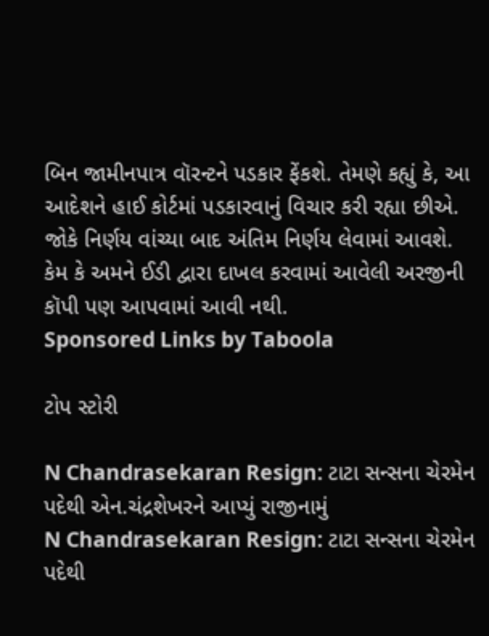બિન જામીનપાત્ર વૉરન્ટને પડકાર ફેંકશે. તેમણે કહ્યું કે, આ આદેશને હાઈ કોર્ટમાં પડકારવાનું વિચાર કરી રહ્યા છીએ. જોકે નિર્ણય વાંચ્યા બાદ અંતિમ નિર્ણય લેવામાં આવશે. કેમ કે અમને ઈડી દ્વારા દાખલ કરવામાં આવેલી અરજીની કૉપી પણ આપવામાં આવી નથી.
Sponsored Links by Taboola

ટોપ સ્ટોરી

N Chandrasekaran Resign: ટાટા સન્સના ચેરમેન પદેથી એન.ચંદ્રશેખરને આપ્યું રાજીનામું
N Chandrasekaran Resign: ટાટા સન્સના ચેરમેન પદેથી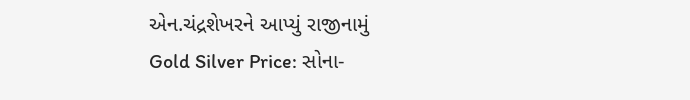એન.ચંદ્રશેખરને આપ્યું રાજીનામું
Gold Silver Price: સોના-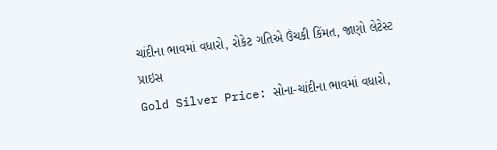ચાંદીના ભાવમાં વધારો, રોકેટ ગતિએ ઉંચકી કિંમત, જાણો લેટેસ્ટ પ્રાઇસ
Gold Silver Price: સોના-ચાંદીના ભાવમાં વધારો,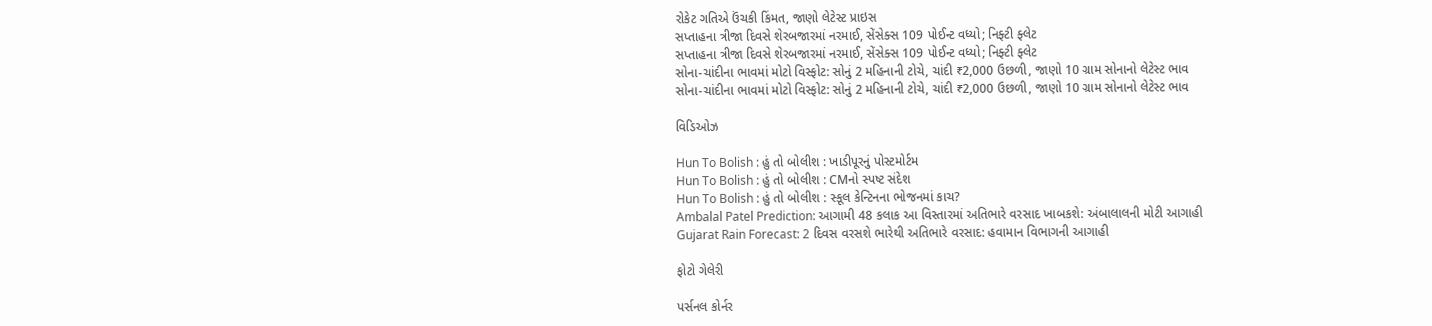રોકેટ ગતિએ ઉંચકી કિંમત, જાણો લેટેસ્ટ પ્રાઇસ
સપ્તાહના ત્રીજા દિવસે શેરબજારમાં નરમાઈ, સેંસેક્સ 109 પોઈન્ટ વધ્યો; નિફ્ટી ફ્લેટ
સપ્તાહના ત્રીજા દિવસે શેરબજારમાં નરમાઈ, સેંસેક્સ 109 પોઈન્ટ વધ્યો; નિફ્ટી ફ્લેટ
સોના-ચાંદીના ભાવમાં મોટો વિસ્ફોટ: સોનું 2 મહિનાની ટોચે, ચાંદી ₹2,000 ઉછળી, જાણો 10 ગ્રામ સોનાનો લેટેસ્ટ ભાવ
સોના-ચાંદીના ભાવમાં મોટો વિસ્ફોટ: સોનું 2 મહિનાની ટોચે, ચાંદી ₹2,000 ઉછળી, જાણો 10 ગ્રામ સોનાનો લેટેસ્ટ ભાવ

વિડિઓઝ

Hun To Bolish : હું તો બોલીશ : ખાડીપૂરનું પોસ્ટમોર્ટમ
Hun To Bolish : હું તો બોલીશ : CMનો સ્પષ્ટ સંદેશ
Hun To Bolish : હું તો બોલીશ : સ્કૂલ કેન્ટિનના ભોજનમાં કાચ?
Ambalal Patel Prediction: આગામી 48 કલાક આ વિસ્તારમાં અતિભારે વરસાદ ખાબકશે: અંબાલાલની મોટી આગાહી
Gujarat Rain Forecast: 2 દિવસ વરસશે ભારેથી અતિભારે વરસાદ: હવામાન વિભાગની આગાહી

ફોટો ગેલેરી

પર્સનલ કોર્નર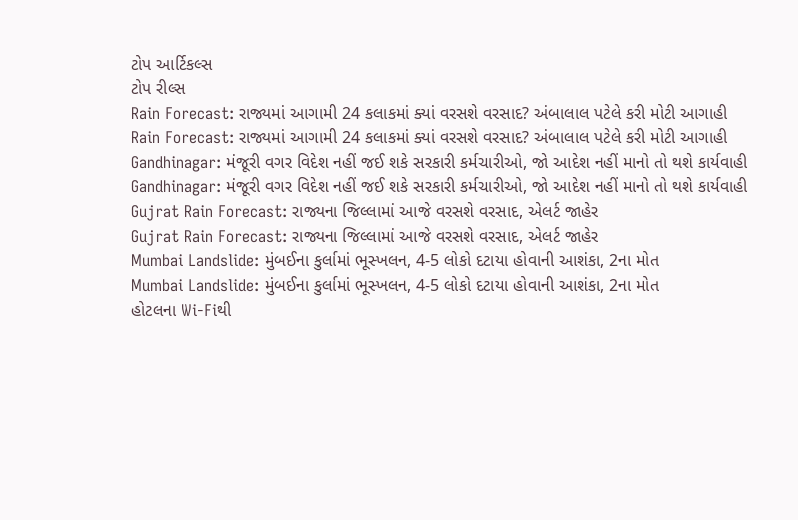ટોપ આર્ટિકલ્સ
ટોપ રીલ્સ
Rain Forecast: રાજ્યમાં આગામી 24 કલાકમાં ક્યાં વરસશે વરસાદ? અંબાલાલ પટેલે કરી મોટી આગાહી
Rain Forecast: રાજ્યમાં આગામી 24 કલાકમાં ક્યાં વરસશે વરસાદ? અંબાલાલ પટેલે કરી મોટી આગાહી
Gandhinagar: મંજૂરી વગર વિદેશ નહીં જઈ શકે સરકારી કર્મચારીઓ, જો આદેશ નહીં માનો તો થશે કાર્યવાહી
Gandhinagar: મંજૂરી વગર વિદેશ નહીં જઈ શકે સરકારી કર્મચારીઓ, જો આદેશ નહીં માનો તો થશે કાર્યવાહી
Gujrat Rain Forecast: રાજ્યના જિલ્લામાં આજે વરસશે વરસાદ, એલર્ટ જાહેર
Gujrat Rain Forecast: રાજ્યના જિલ્લામાં આજે વરસશે વરસાદ, એલર્ટ જાહેર
Mumbai Landslide: મુંબઈના કુર્લામાં ભૂસ્ખલન, 4-5 લોકો દટાયા હોવાની આશંકા, 2ના મોત
Mumbai Landslide: મુંબઈના કુર્લામાં ભૂસ્ખલન, 4-5 લોકો દટાયા હોવાની આશંકા, 2ના મોત
હોટલના Wi-Fiથી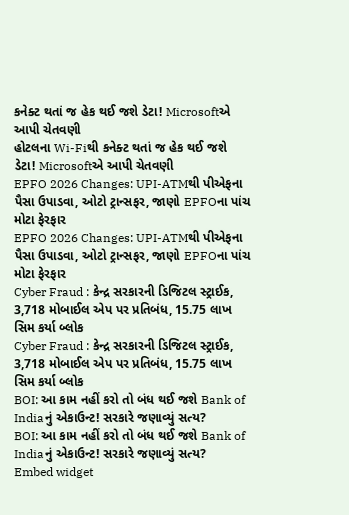કનેક્ટ થતાં જ હેક થઈ જશે ડેટા! Microsoftએ આપી ચેતવણી
હોટલના Wi-Fiથી કનેક્ટ થતાં જ હેક થઈ જશે ડેટા! Microsoftએ આપી ચેતવણી
EPFO 2026 Changes: UPI-ATMથી પીએફના પૈસા ઉપાડવા, ઓટો ટ્રાન્સફર, જાણો EPFOના પાંચ મોટા ફેરફાર
EPFO 2026 Changes: UPI-ATMથી પીએફના પૈસા ઉપાડવા, ઓટો ટ્રાન્સફર, જાણો EPFOના પાંચ મોટા ફેરફાર
Cyber Fraud : કેન્દ્ર સરકારની ડિજિટલ સ્ટ્રાઈક, 3,718 મોબાઈલ એપ પર પ્રતિબંધ, 15.75 લાખ સિમ કર્યા બ્લોક
Cyber Fraud : કેન્દ્ર સરકારની ડિજિટલ સ્ટ્રાઈક, 3,718 મોબાઈલ એપ પર પ્રતિબંધ, 15.75 લાખ સિમ કર્યા બ્લોક
BOI: આ કામ નહીં કરો તો બંધ થઈ જશે Bank of Indiaનું એકાઉન્ટ! સરકારે જણાવ્યું સત્ય?
BOI: આ કામ નહીં કરો તો બંધ થઈ જશે Bank of Indiaનું એકાઉન્ટ! સરકારે જણાવ્યું સત્ય?
Embed widget